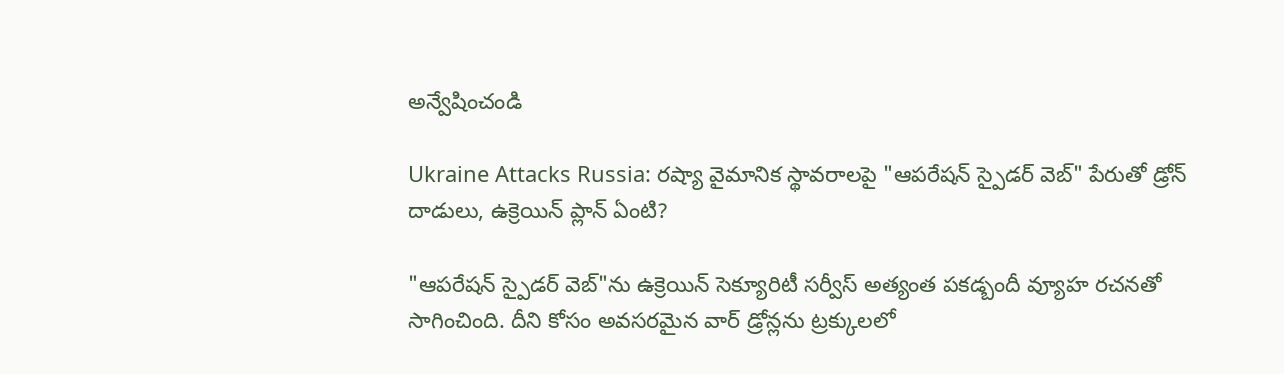అన్వేషించండి

Ukraine Attacks Russia: రష్యా వైమానిక స్థావరాలపై "ఆపరేషన్ స్పైడర్ వెబ్" పేరుతో డ్రోన్ దాడులు, ఉక్రెయిన్ ప్లాన్ ఏంటి?

"ఆపరేషన్ స్పైడర్ వెబ్"ను ఉక్రెయిన్ సెక్యూరిటీ సర్వీస్ అత్యంత పకడ్బందీ వ్యూహ రచనతో సాగించింది. దీని కోసం అవసరమైన వార్ డ్రోన్లను ట్రక్కులలో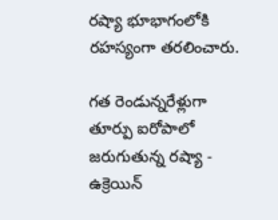రష్యా భూభాగంలోకి రహస్యంగా తరలించారు.

గత రెండున్నరేళ్లుగా తూర్పు ఐరోపాలో జరుగుతున్న రష్యా - ఉక్రెయిన్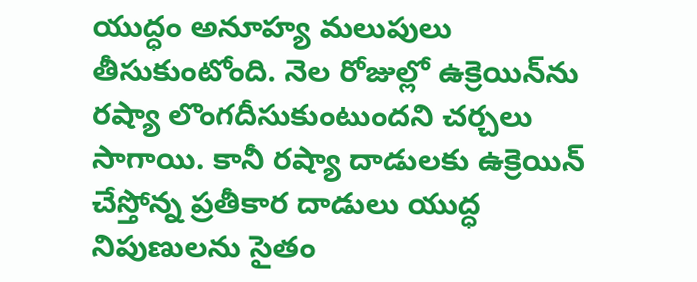యుద్ధం అనూహ్య మలుపులు తీసుకుంటోంది. నెల రోజుల్లో ఉక్రెయిన్‌ను రష్యా లొంగదీసుకుంటుందని చర్చలు సాగాయి. కానీ రష్యా దాడులకు ఉక్రెయిన్ చేస్తోన్న ప్రతీకార దాడులు యుద్ధ నిపుణులను సైతం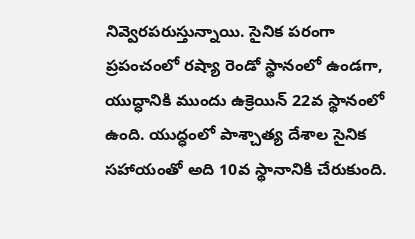నివ్వెరపరుస్తున్నాయి. సైనిక పరంగా ప్రపంచంలో రష్యా రెండో స్థానంలో ఉండగా, యుద్ధానికి ముందు ఉక్రెయిన్ 22వ స్థానంలో ఉంది. యుద్ధంలో పాశ్చాత్య దేశాల సైనిక సహాయంతో అది 10వ స్థానానికి చేరుకుంది.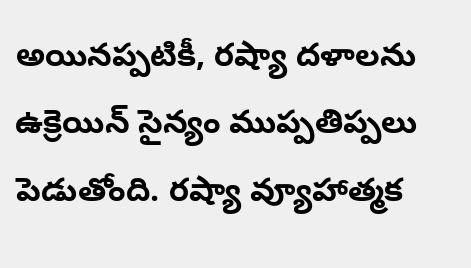అయినప్పటికీ, రష్యా దళాలను ఉక్రెయిన్ సైన్యం ముప్పతిప్పలు పెడుతోంది. రష్యా వ్యూహాత్మక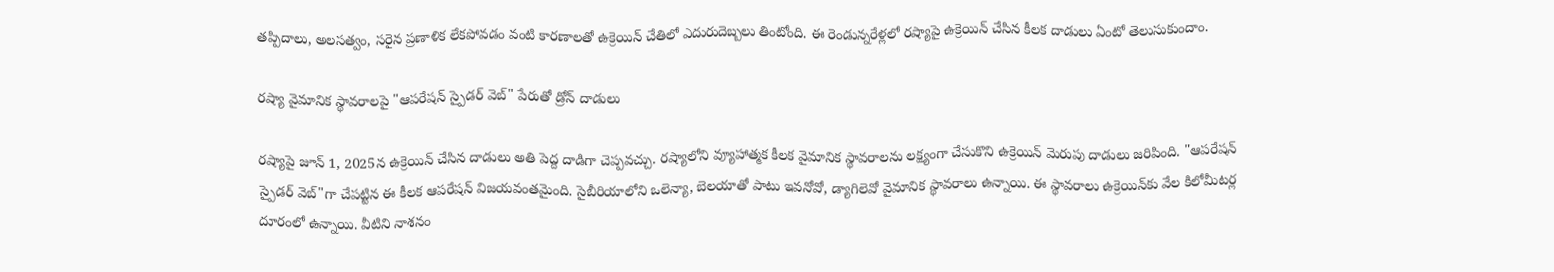తప్పిదాలు, అలసత్వం, సరైన ప్రణాళిక లేకపోవడం వంటి కారణాలతో ఉక్రెయిన్ చేతిలో ఎదురుదెబ్బలు తింటోంది. ఈ రెండున్నరేళ్లలో రష్యాపై ఉక్రెయిన్ చేసిన కీలక దాడులు ఏంటో తెలుసుకుందాం.

రష్యా వైమానిక స్థావరాలపై "ఆపరేషన్ స్పైడర్ వెబ్" పేరుతో డ్రోన్ దాడులు

రష్యాపై జూన్ 1, 2025న ఉక్రెయిన్ చేసిన దాడులు అతి పెద్ద దాడిగా చెప్పవచ్చు. రష్యాలోని వ్యూహాత్మక కీలక వైమానిక స్థావరాలను లక్ష్యంగా చేసుకొని ఉక్రెయిన్ మెరుపు దాడులు జరిపింది. "ఆపరేషన్ స్పైడర్ వెబ్"గా చేపట్టిన ఈ కీలక ఆపరేషన్ విజయవంతమైంది. సైబీరియాలోని ఒలెన్యా, బెలయాతో పాటు ఇవనోవో, డ్యాగిలెవో వైమానిక స్థావరాలు ఉన్నాయి. ఈ స్థావరాలు ఉక్రెయిన్‌కు వేల కిలోమీటర్ల దూరంలో ఉన్నాయి. వీటిని నాశనం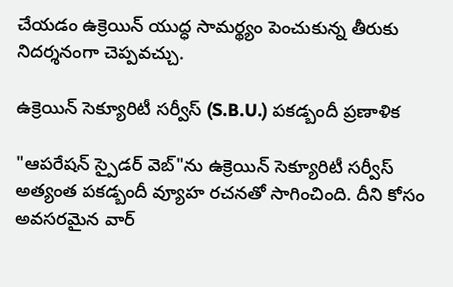చేయడం ఉక్రెయిన్ యుద్ధ సామర్థ్యం పెంచుకున్న తీరుకు నిదర్శనంగా చెప్పవచ్చు.

ఉక్రెయిన్ సెక్యూరిటీ సర్వీస్ (S.B.U.) పకడ్బందీ ప్రణాళిక

"ఆపరేషన్ స్పైడర్ వెబ్"ను ఉక్రెయిన్ సెక్యూరిటీ సర్వీస్ అత్యంత పకడ్బందీ వ్యూహ రచనతో సాగించింది. దీని కోసం అవసరమైన వార్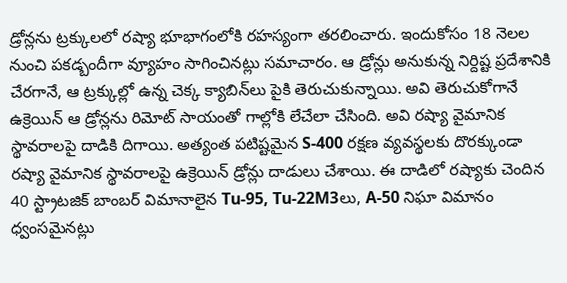డ్రోన్లను ట్రక్కులలో రష్యా భూభాగంలోకి రహస్యంగా తరలించారు. ఇందుకోసం 18 నెలల నుంచి పకడ్బందీగా వ్యూహం సాగించినట్లు సమాచారం. ఆ డ్రోన్లు అనుకున్న నిర్దిష్ట ప్రదేశానికి చేరగానే, ఆ ట్రక్కుల్లో ఉన్న చెక్క క్యాబిన్‌లు పైకి తెరుచుకున్నాయి. అవి తెరుచుకోగానే ఉక్రెయిన్ ఆ డ్రోన్లను రిమోట్ సాయంతో గాల్లోకి లేచేలా చేసింది. అవి రష్యా వైమానిక స్థావరాలపై దాడికి దిగాయి. అత్యంత పటిష్టమైన S-400 రక్షణ వ్యవస్థలకు దొరక్కుండా రష్యా వైమానిక స్థావరాలపై ఉక్రెయిన్ డ్రోన్లు దాడులు చేశాయి. ఈ దాడిలో రష్యాకు చెందిన 40 స్ట్రాటజిక్ బాంబర్ విమానాలైన Tu-95, Tu-22M3లు, A-50 నిఘా విమానం ధ్వంసమైనట్లు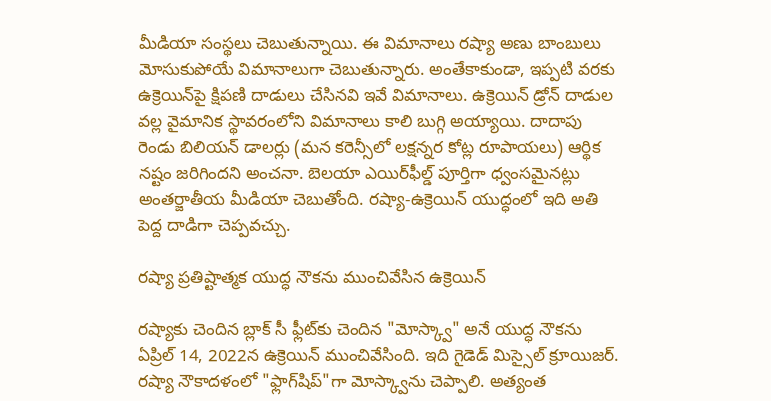మీడియా సంస్థలు చెబుతున్నాయి. ఈ విమానాలు రష్యా అణు బాంబులు మోసుకుపోయే విమానాలుగా చెబుతున్నారు. అంతేకాకుండా, ఇప్పటి వరకు ఉక్రెయిన్‌పై క్షిపణి దాడులు చేసినవి ఇవే విమానాలు. ఉక్రెయిన్ డ్రోన్ దాడుల వల్ల వైమానిక స్థావరంలోని విమానాలు కాలి బుగ్గి అయ్యాయి. దాదాపు రెండు బిలియన్ డాలర్లు (మన కరెన్సీలో లక్షన్నర కోట్ల రూపాయలు) ఆర్థిక నష్టం జరిగిందని అంచనా. బెలయా ఎయిర్‌ఫీల్డ్ పూర్తిగా ధ్వంసమైనట్లు అంతర్జాతీయ మీడియా చెబుతోంది. రష్యా-ఉక్రెయిన్ యుద్ధంలో ఇది అతి పెద్ద దాడిగా చెప్పవచ్చు.

రష్యా ప్రతిష్టాత్మక యుద్ధ నౌకను ముంచివేసిన ఉక్రెయిన్

రష్యాకు చెందిన బ్లాక్ సీ ఫ్లీట్‌కు చెందిన "మోస్క్వా" అనే యుద్ధ నౌకను ఏప్రిల్ 14, 2022న ఉక్రెయిన్ ముంచివేసింది. ఇది గైడెడ్ మిస్సైల్ క్రూయిజర్. రష్యా నౌకాదళంలో "ఫ్లాగ్‌షిప్"గా మోస్క్వాను చెప్పాలి. అత్యంత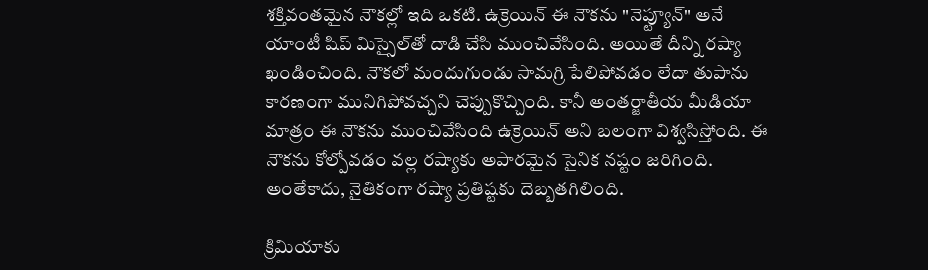శక్తివంతమైన నౌకల్లో ఇది ఒకటి. ఉక్రెయిన్ ఈ నౌకను "నెప్ట్యూన్" అనే యాంటీ షిప్ మిస్సైల్‌తో దాడి చేసి ముంచివేసింది. అయితే దీన్ని రష్యా ఖండించింది. నౌకలో మందుగుండు సామగ్రి పేలిపోవడం లేదా తుపాను కారణంగా మునిగిపోవచ్చని చెప్పుకొచ్చింది. కానీ అంతర్జాతీయ మీడియా మాత్రం ఈ నౌకను ముంచివేసింది ఉక్రెయిన్ అని బలంగా విశ్వసిస్తోంది. ఈ నౌకను కోల్పోవడం వల్ల రష్యాకు అపారమైన సైనిక నష్టం జరిగింది. అంతేకాదు, నైతికంగా రష్యా ప్రతిష్టకు దెబ్బతగిలింది.

క్రిమియాకు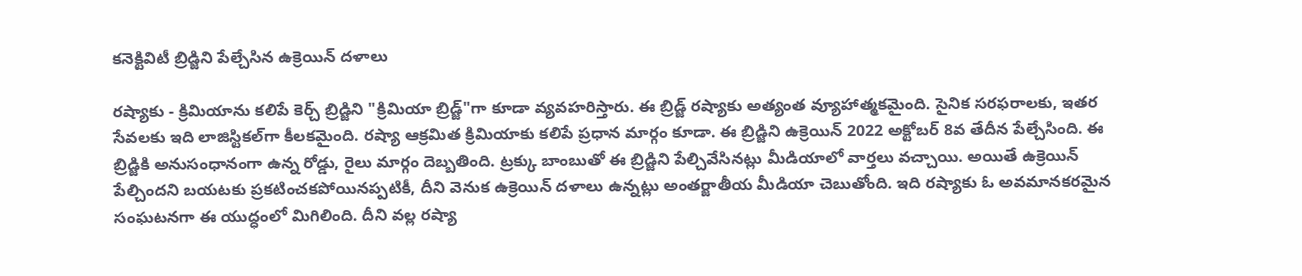కనెక్టివిటీ బ్రిడ్జిని పేల్చేసిన ఉక్రెయిన్ దళాలు

రష్యాకు - క్రిమియాను కలిపే కెర్చ్ బ్రిడ్జిని "క్రిమియా బ్రిడ్జ్"గా కూడా వ్యవహరిస్తారు. ఈ బ్రిడ్జ్ రష్యాకు అత్యంత వ్యూహాత్మకమైంది. సైనిక సరఫరాలకు, ఇతర సేవలకు ఇది లాజిస్టికల్‌గా కీలకమైంది. రష్యా ఆక్రమిత క్రిమియాకు కలిపే ప్రధాన మార్గం కూడా. ఈ బ్రిడ్జిని ఉక్రెయిన్ 2022 అక్టోబర్ 8వ తేదీన పేల్చేసింది. ఈ బ్రిడ్జికి అనుసంధానంగా ఉన్న రోడ్డు, రైలు మార్గం దెబ్బతింది. ట్రక్కు బాంబుతో ఈ బ్రిడ్జిని పేల్చివేసినట్లు మీడియాలో వార్తలు వచ్చాయి. అయితే ఉక్రెయిన్ పేల్చిందని బయటకు ప్రకటించకపోయినప్పటికీ, దీని వెనుక ఉక్రెయిన్ దళాలు ఉన్నట్లు అంతర్జాతీయ మీడియా చెబుతోంది. ఇది రష్యాకు ఓ అవమానకరమైన సంఘటనగా ఈ యుద్ధంలో మిగిలింది. దీని వల్ల రష్యా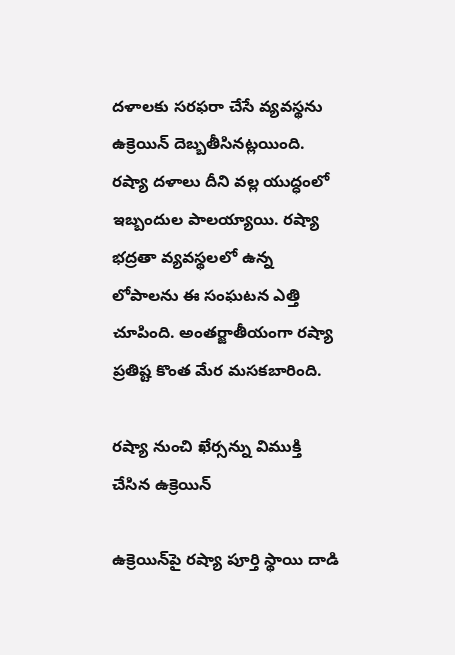దళాలకు సరఫరా చేసే వ్యవస్థను ఉక్రెయిన్ దెబ్బతీసినట్లయింది. రష్యా దళాలు దీని వల్ల యుద్ధంలో ఇబ్బందుల పాలయ్యాయి. రష్యా భద్రతా వ్యవస్థలలో ఉన్న లోపాలను ఈ సంఘటన ఎత్తి చూపింది. అంతర్జాతీయంగా రష్యా ప్రతిష్ట కొంత మేర మసకబారింది.

రష్యా నుంచి ఖేర్సన్ను విముక్తి చేసిన ఉక్రెయిన్

ఉక్రెయిన్‌పై రష్యా పూర్తి స్థాయి దాడి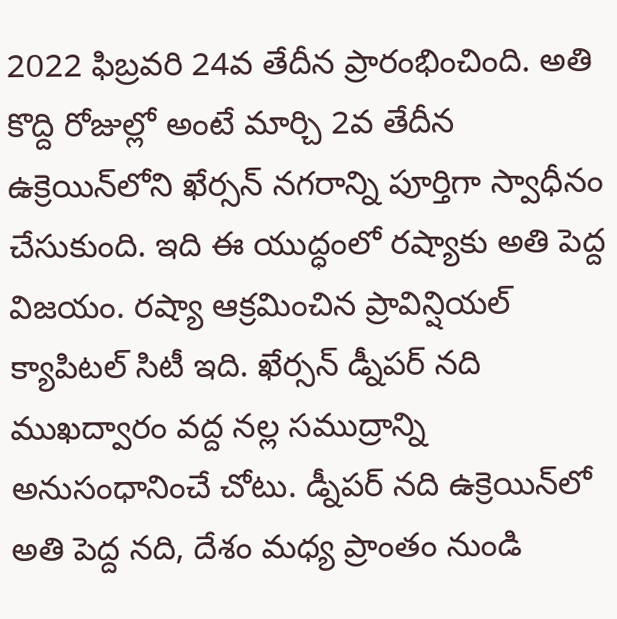2022 ఫిబ్రవరి 24వ తేదీన ప్రారంభించింది. అతి కొద్ది రోజుల్లో అంటే మార్చి 2వ తేదీన ఉక్రెయిన్‌లోని ఖేర్సన్ నగరాన్ని పూర్తిగా స్వాధీనం చేసుకుంది. ఇది ఈ యుద్ధంలో రష్యాకు అతి పెద్ద విజయం. రష్యా ఆక్రమించిన ప్రావిన్షియల్ క్యాపిటల్ సిటీ ఇది. ఖేర్సన్ డ్నీపర్ నది ముఖద్వారం వద్ద నల్ల సముద్రాన్ని అనుసంధానించే చోటు. డ్నీపర్ నది ఉక్రెయిన్‌లో అతి పెద్ద నది, దేశం మధ్య ప్రాంతం నుండి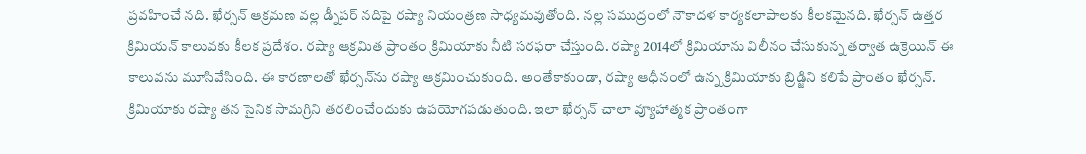ప్రవహించే నది. ఖేర్సన్ ఆక్రమణ వల్ల డ్నీపర్ నదిపై రష్యా నియంత్రణ సాధ్యమవుతోంది. నల్ల సముద్రంలో నౌకాదళ కార్యకలాపాలకు కీలకమైనది. ఖేర్సన్ ఉత్తర క్రిమియన్ కాలువకు కీలక ప్రదేశం. రష్యా ఆక్రమిత ప్రాంతం క్రిమియాకు నీటి సరఫరా చేస్తుంది. రష్యా 2014లో క్రిమియాను విలీనం చేసుకున్న తర్వాత ఉక్రెయిన్ ఈ కాలువను మూసివేసింది. ఈ కారణాలతో ఖేర్సన్‌ను రష్యా ఆక్రమించుకుంది. అంతేకాకుండా, రష్యా ఆధీనంలో ఉన్న క్రిమియాకు బ్రిడ్జిని కలిపే ప్రాంతం ఖేర్సన్. క్రిమియాకు రష్యా తన సైనిక సామగ్రిని తరలించేందుకు ఉపయోగపడుతుంది. ఇలా ఖేర్సన్ చాలా వ్యూహాత్మక ప్రాంతంగా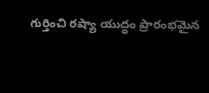గుర్తించి రష్యా యుద్ధం ప్రారంభమైన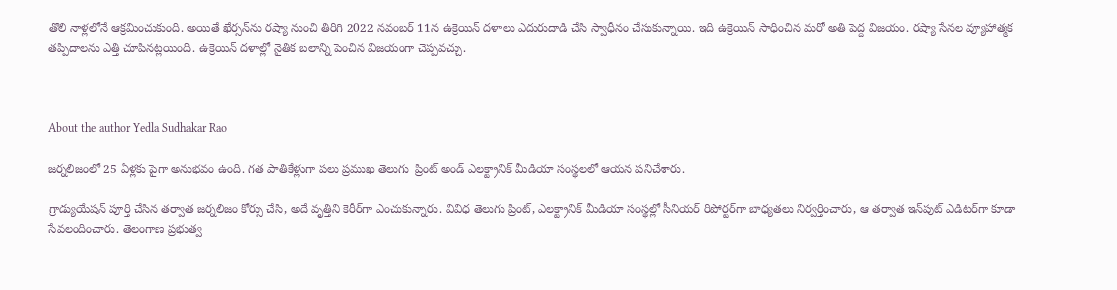తొలి నాళ్లలోనే ఆక్రమించుకుంది. అయితే ఖేర్సన్‌ను రష్యా నుంచి తిరిగి 2022 నవంబర్ 11న ఉక్రెయిన్ దళాలు ఎదురుదాడి చేసి స్వాధీనం చేసుకున్నాయి. ఇది ఉక్రెయిన్ సాధించిన మరో అతి పెద్ద విజయం. రష్యా సేనల వ్యూహాత్మక తప్పిదాలను ఎత్తి చూపినట్లయింది. ఉక్రెయిన్ దళాల్లో నైతిక బలాన్ని పెంచిన విజయంగా చెప్పవచ్చు.



About the author Yedla Sudhakar Rao

జర్నలిజంలో 25 ఏళ్లకు పైగా అనుభవం ఉంది. గత పాతికేళ్లుగా పలు ప్రముఖ తెలుగు  ప్రింట్ అండ్ ఎలక్ట్రానిక్ మీడియా సంస్థలలో ఆయన పనిచేశారు.

గ్రాడ్యుయేషన్ పూర్తి చేసిన తర్వాత జర్నలిజం కోర్సు చేసి, అదే వృత్తిని కెరీర్‌గా ఎంచుకున్నారు. వివిధ తెలుగు ప్రింట్, ఎలక్ట్రానిక్ మీడియా సంస్థల్లో సీనియర్ రిపోర్టర్‌గా బాధ్యతలు నిర్వర్తించారు, ఆ తర్వాత ఇన్‌పుట్ ఎడిటర్‌గా కూడా సేవలందించారు. తెలంగాణ ప్రభుత్వ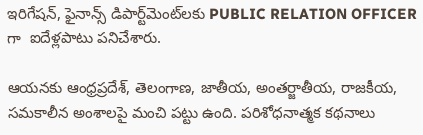ఇరిగేషన్, ఫైనాన్స్ డిపార్ట్‌మెంట్‌లకు PUBLIC RELATION OFFICER గా  ఐదేళ్లపాటు పనిచేశారు.

ఆయనకు ఆంధ్రప్రదేశ్, తెలంగాణ, జాతీయ, అంతర్జాతీయ, రాజకీయ, సమకాలీన అంశాలపై మంచి పట్టు ఉంది. పరిశోధనాత్మక కథనాలు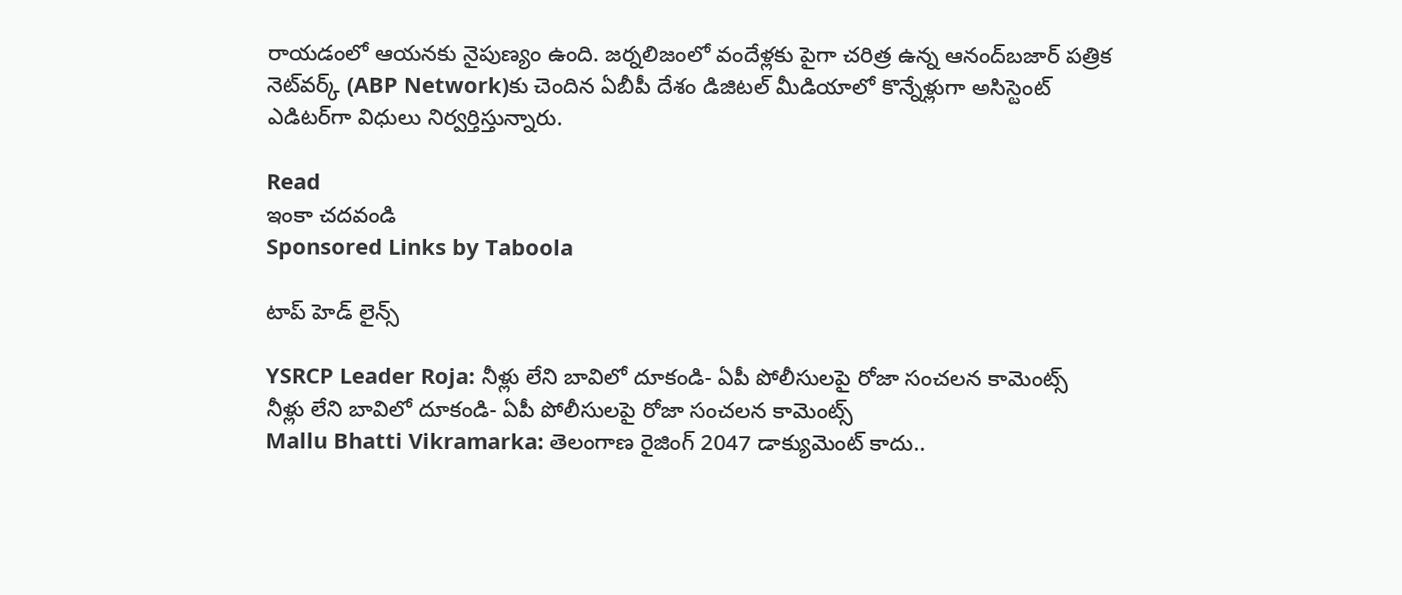రాయడంలో ఆయనకు నైపుణ్యం ఉంది. జర్నలిజంలో వందేళ్లకు పైగా చరిత్ర ఉన్న ఆనంద్‌బజార్ పత్రిక నెట్‌వర్క్ (ABP Network)కు చెందిన ఏబీపీ దేశం డిజిటల్ మీడియాలో కొన్నేళ్లుగా అసిస్టెంట్ ఎడిటర్‌గా విధులు నిర్వర్తిస్తున్నారు.

Read
ఇంకా చదవండి
Sponsored Links by Taboola

టాప్ హెడ్ లైన్స్

YSRCP Leader Roja: నీళ్లు లేని బావిలో దూకండి- ఏపీ పోలీసులపై రోజా సంచలన కామెంట్స్
నీళ్లు లేని బావిలో దూకండి- ఏపీ పోలీసులపై రోజా సంచలన కామెంట్స్
Mallu Bhatti Vikramarka: తెలంగాణ రైజింగ్ 2047 డాక్యుమెంట్ కాదు..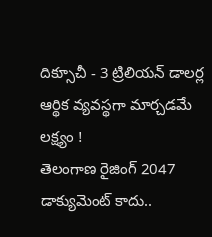దిక్సూచీ - 3 ట్రిలియన్ డాలర్ల ఆర్థిక వ్యవస్థగా మార్చడమే లక్ష్యం !
తెలంగాణ రైజింగ్ 2047 డాక్యుమెంట్ కాదు..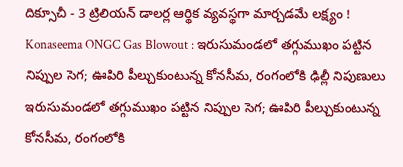దిక్సూచీ - 3 ట్రిలియన్ డాలర్ల ఆర్థిక వ్యవస్థగా మార్చడమే లక్ష్యం !
Konaseema ONGC Gas Blowout : ఇరుసుమండలో తగ్గుముఖం పట్టిన నిప్పుల సెగ; ఊపిరి పీల్చుకుంటున్న కోనసీమ, రంగంలోకి ఢిల్లీ నిపుణులు
ఇరుసుమండలో తగ్గుముఖం పట్టిన నిప్పుల సెగ; ఊపిరి పీల్చుకుంటున్న కోనసీమ, రంగంలోకి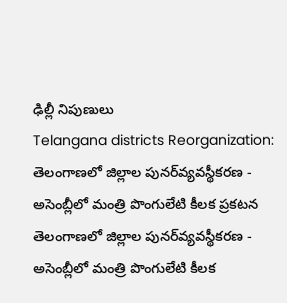ఢిల్లీ నిపుణులు
Telangana districts Reorganization: తెలంగాణలో జిల్లాల పునర్‌వ్యవస్థీకరణ - అసెంబ్లీలో మంత్రి పొంగులేటి కీలక ప్రకటన
తెలంగాణలో జిల్లాల పునర్‌వ్యవస్థీకరణ - అసెంబ్లీలో మంత్రి పొంగులేటి కీలక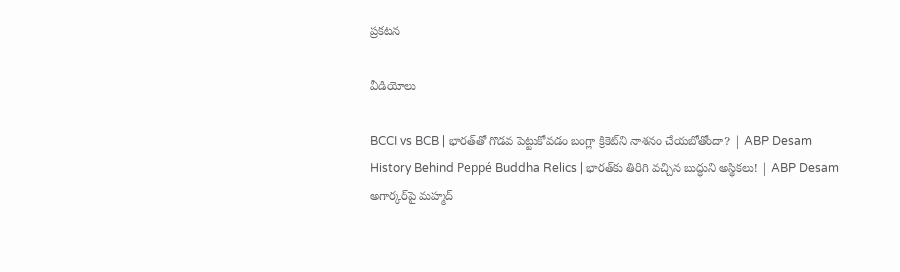ప్రకటన

వీడియోలు

BCCI vs BCB | భారత్‌తో గొడవ పెట్టుకోవడం బంగ్లా క్రికెట్‌ని నాశనం చేయబోతోందా? | ABP Desam
History Behind Peppé Buddha Relics | భారత్‌కు తిరిగి వచ్చిన బుద్ధుని అస్థికలు! | ABP Desam
అగార్కర్‌పై మహ్మద్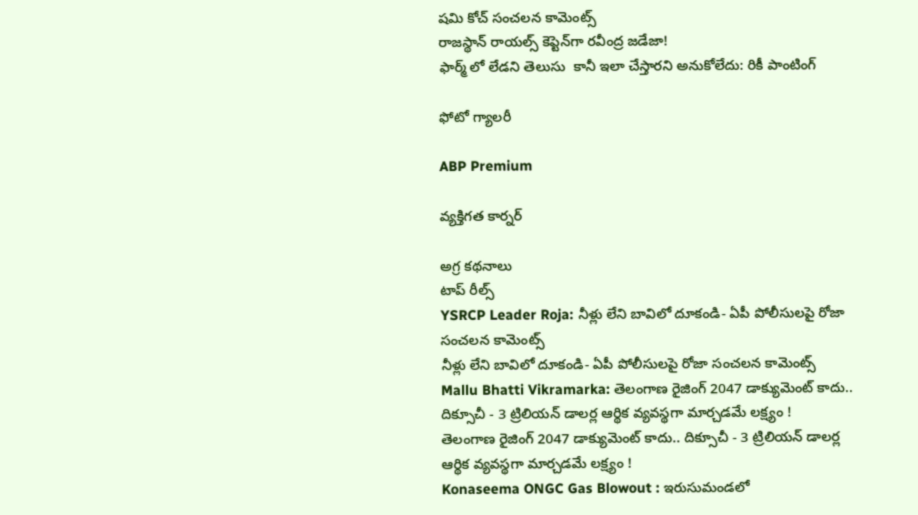షమి కోచ్ సంచలన కామెంట్స్
రాజస్థాన్ రాయల్స్ కెప్టెన్‌గా రవీంద్ర జడేజా!
ఫార్మ్ లో లేడని తెలుసు  కానీ ఇలా చేస్తారని అనుకోలేదు: రికీ పాంటింగ్

ఫోటో గ్యాలరీ

ABP Premium

వ్యక్తిగత కార్నర్

అగ్ర కథనాలు
టాప్ రీల్స్
YSRCP Leader Roja: నీళ్లు లేని బావిలో దూకండి- ఏపీ పోలీసులపై రోజా సంచలన కామెంట్స్
నీళ్లు లేని బావిలో దూకండి- ఏపీ పోలీసులపై రోజా సంచలన కామెంట్స్
Mallu Bhatti Vikramarka: తెలంగాణ రైజింగ్ 2047 డాక్యుమెంట్ కాదు.. దిక్సూచీ - 3 ట్రిలియన్ డాలర్ల ఆర్థిక వ్యవస్థగా మార్చడమే లక్ష్యం !
తెలంగాణ రైజింగ్ 2047 డాక్యుమెంట్ కాదు.. దిక్సూచీ - 3 ట్రిలియన్ డాలర్ల ఆర్థిక వ్యవస్థగా మార్చడమే లక్ష్యం !
Konaseema ONGC Gas Blowout : ఇరుసుమండలో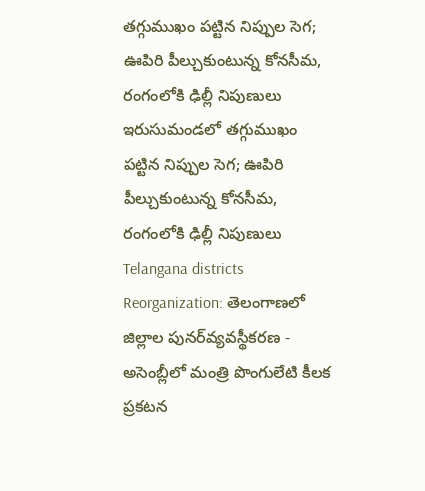తగ్గుముఖం పట్టిన నిప్పుల సెగ; ఊపిరి పీల్చుకుంటున్న కోనసీమ, రంగంలోకి ఢిల్లీ నిపుణులు
ఇరుసుమండలో తగ్గుముఖం పట్టిన నిప్పుల సెగ; ఊపిరి పీల్చుకుంటున్న కోనసీమ, రంగంలోకి ఢిల్లీ నిపుణులు
Telangana districts Reorganization: తెలంగాణలో జిల్లాల పునర్‌వ్యవస్థీకరణ - అసెంబ్లీలో మంత్రి పొంగులేటి కీలక ప్రకటన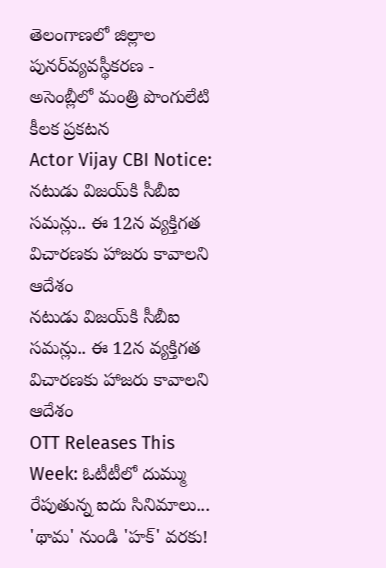తెలంగాణలో జిల్లాల పునర్‌వ్యవస్థీకరణ - అసెంబ్లీలో మంత్రి పొంగులేటి కీలక ప్రకటన
Actor Vijay CBI Notice: నటుడు విజయ్‌కి సీబీఐ సమన్లు.. ఈ 12న వ్యక్తిగత విచారణకు హాజరు కావాలని ఆదేశం
నటుడు విజయ్‌కి సీబీఐ సమన్లు.. ఈ 12న వ్యక్తిగత విచారణకు హాజరు కావాలని ఆదేశం
OTT Releases This Week: ఓటీటీలో దుమ్ము రేపుతున్న ఐదు సినిమాలు... 'థామ' నుండి 'హక్' వరకు!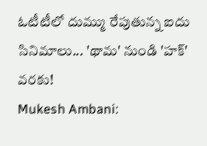ఓటీటీలో దుమ్ము రేపుతున్న ఐదు సినిమాలు... 'థామ' నుండి 'హక్' వరకు!
Mukesh Ambani: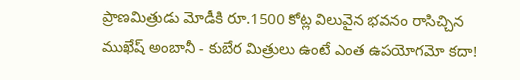ప్రాణమిత్రుడు మోడీకి రూ.1500 కోట్ల విలువైన భవనం రాసిచ్చిన ముఖేష్ అంబానీ - కుబేర మిత్రులు ఉంటే ఎంత ఉపయోగమో కదా!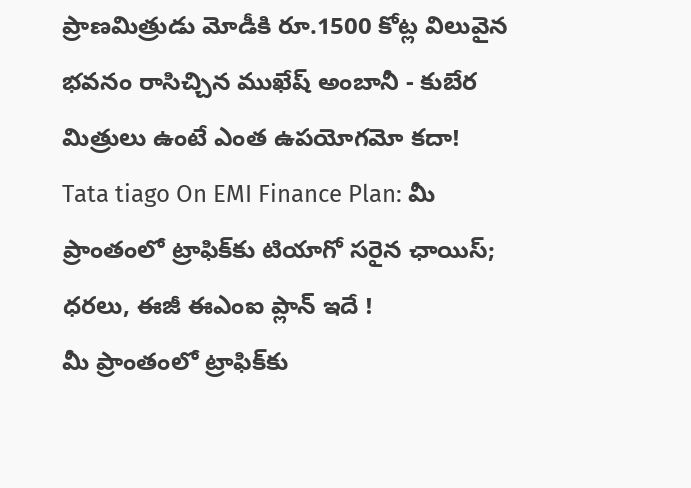ప్రాణమిత్రుడు మోడీకి రూ.1500 కోట్ల విలువైన భవనం రాసిచ్చిన ముఖేష్ అంబానీ - కుబేర మిత్రులు ఉంటే ఎంత ఉపయోగమో కదా!
Tata tiago On EMI Finance Plan: మీ ప్రాంతంలో ట్రాఫిక్‌కు టియాగో సరైన ఛాయిస్‌; ధరలు, ఈజీ ఈఎంఐ ప్లాన్‌ ఇదే !
మీ ప్రాంతంలో ట్రాఫిక్‌కు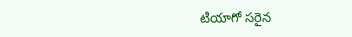టియాగో సరైన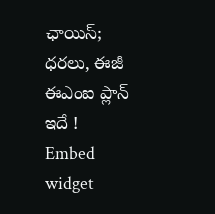ఛాయిస్‌; ధరలు, ఈజీ ఈఎంఐ ప్లాన్‌ ఇదే !
Embed widget